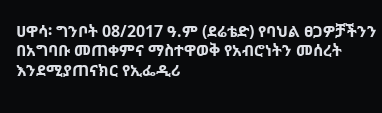ሀዋሳ፡ ግንቦት 08/2017 ዓ.ም (ደሬቴድ) የባህል ፀጋዎቻችንን በአግባቡ መጠቀምና ማስተዋወቅ የአብሮነትን መሰረት እንደሚያጠናክር የኢፌዲሪ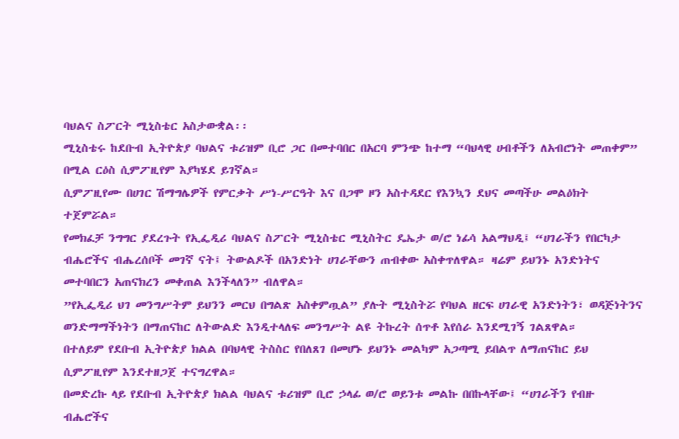ባህልና ስፖርት ሚኒስቴር አስታውቋል፡፡
ሚኒስቴሩ ከደቡብ ኢትዮጵያ ባህልና ቱሪዝም ቢሮ ጋር በመተባበር በአርባ ምንጭ ከተማ “ባህላዊ ሀብቶችን ለአብሮነት መጠቀም” በሚል ርዕስ ሲምፖዚየም እያካሄደ ይገኛል።
ሲምፖዚየሙ በሀገር ሽማግሌዎች የምርቃት ሥነ-ሥርዓት እና በጋሞ ዞን አስተዳደር የእንኳን ደህና መጣችሁ መልዕክት ተጀምሯል።
የመክፈቻ ንግግር ያደረጉት የኢፌዲሪ ባህልና ስፖርት ሚኒስቴር ሚኒስትር ዴኤታ ወ/ሮ ነፊሳ አልማህዲ፤ “ሀገራችን የበርካታ ብሔሮችና ብሔረሰቦች መገኛ ናት፤ ትውልዶች በአንድነት ሀገራቸውን ጠብቀው አስቀጥለዋል። ዛሬም ይህንኑ አንድነትና መተባበርን አጠናክረን መቀጠል እንችላለን” ብለዋል።
”የኢፌዲሪ ህገ መንግሥትም ይህንን መርህ በግልጽ አስቀምጧል” ያሉት ሚኒስትሯ የባህል ዘርፍ ሀገራዊ አንድነትን፣ ወዳጅነትንና ወንድማማችነትን በማጠናከር ለትውልድ እንዲተላለፍ መንግሥት ልዩ ትኩረት ሰጥቶ እየሰራ እንደሚገኝ ገልጸዋል።
በተለይም የደቡብ ኢትዮጵያ ክልል በባህላዊ ትስስር የበለጸገ በመሆኑ ይህንኑ መልካም አጋጣሚ ይበልጥ ለማጠናከር ይህ ሲምፖዚየም እንደተዘጋጀ ተናግረዋል።
በመድረኩ ላይ የደቡብ ኢትዮጵያ ክልል ባህልና ቱሪዝም ቢሮ ኃላፊ ወ/ሮ ወይንቱ መልኩ በበኩላቸው፤ “ሀገራችን የብዙ ብሔሮችና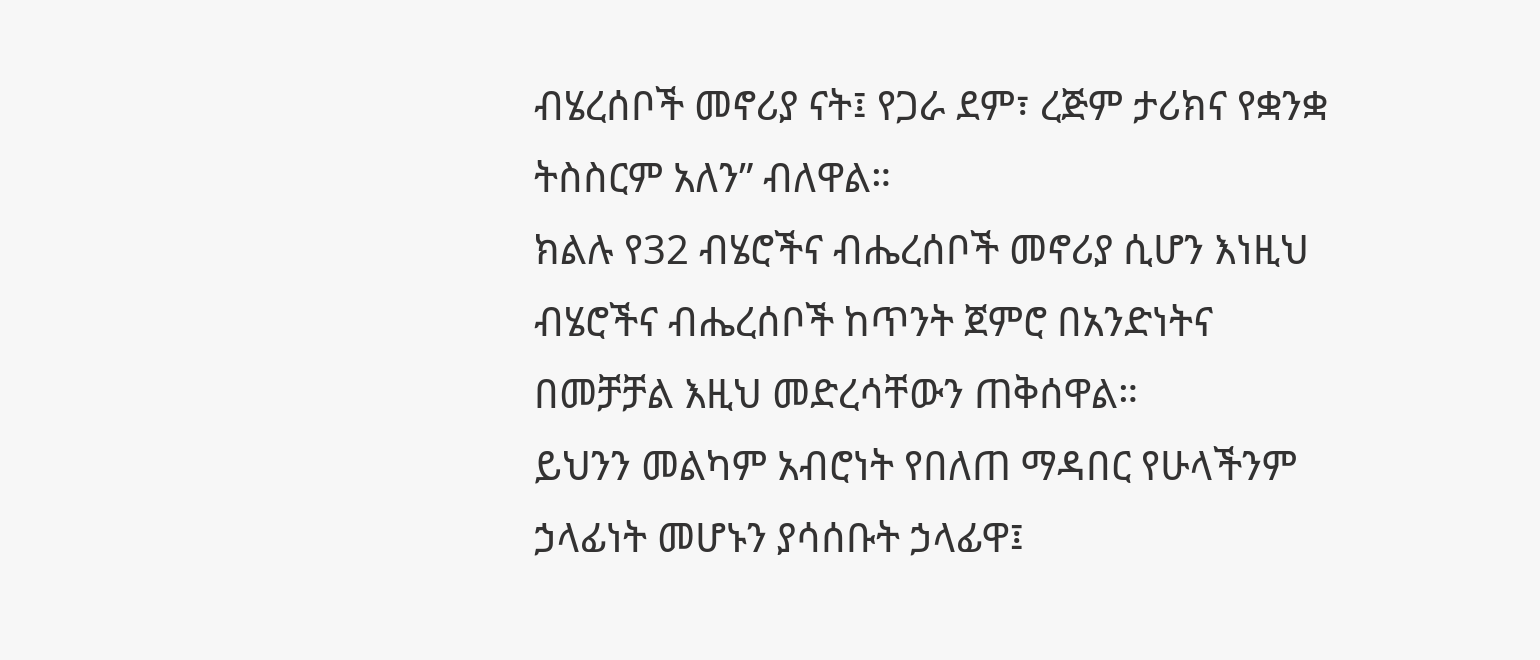ብሄረሰቦች መኖሪያ ናት፤ የጋራ ደም፣ ረጅም ታሪክና የቋንቋ ትስስርም አለን” ብለዋል።
ክልሉ የ32 ብሄሮችና ብሔረሰቦች መኖሪያ ሲሆን እነዚህ ብሄሮችና ብሔረሰቦች ከጥንት ጀምሮ በአንድነትና በመቻቻል እዚህ መድረሳቸውን ጠቅሰዋል።
ይህንን መልካም አብሮነት የበለጠ ማዳበር የሁላችንም ኃላፊነት መሆኑን ያሳሰቡት ኃላፊዋ፤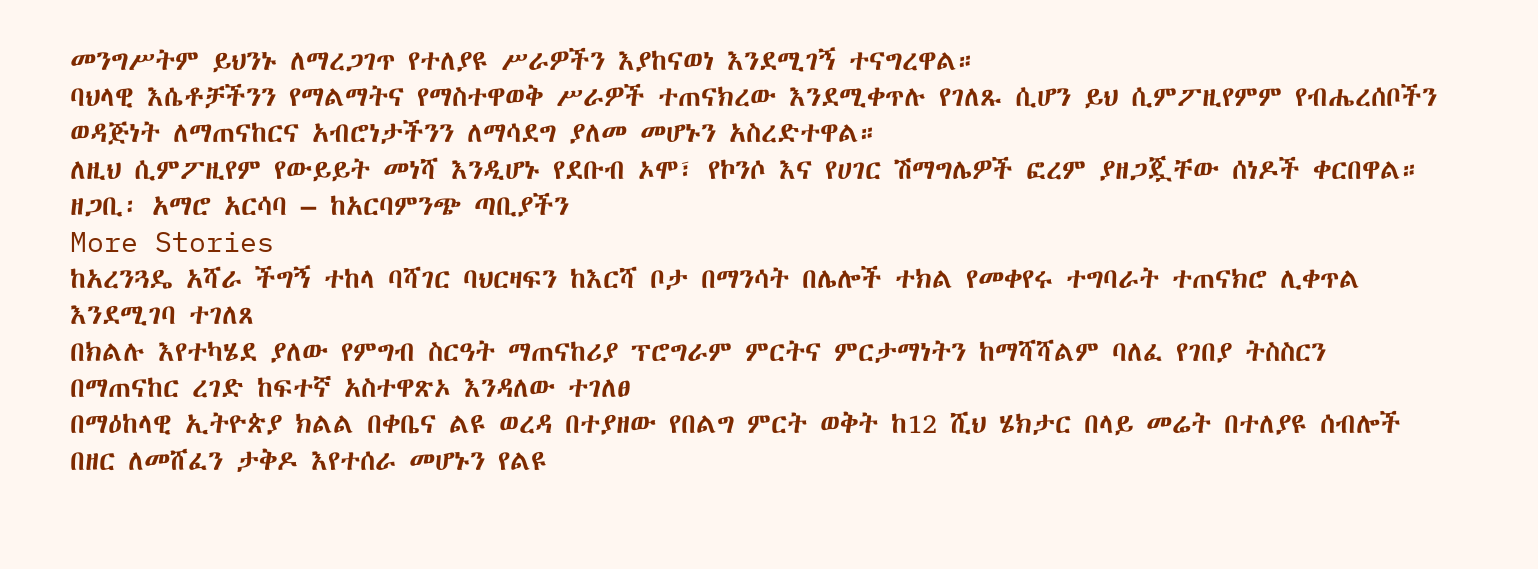መንግሥትም ይህንኑ ለማረጋገጥ የተለያዩ ሥራዎችን እያከናወነ እንደሚገኝ ተናግረዋል።
ባህላዊ እሴቶቻችንን የማልማትና የማስተዋወቅ ሥራዎች ተጠናክረው እንደሚቀጥሉ የገለጹ ሲሆን ይህ ሲምፖዚየምም የብሔረሰቦችን ወዳጅነት ለማጠናከርና አብሮነታችንን ለማሳደግ ያለመ መሆኑን አስረድተዋል።
ለዚህ ሲምፖዚየም የውይይት መነሻ እንዲሆኑ የደቡብ ኦሞ፣ የኮንሶ እና የሀገር ሽማግሌዎች ፎረም ያዘጋጇቸው ሰነዶች ቀርበዋል።
ዘጋቢ፡ አማሮ አርሳባ – ከአርባምንጭ ጣቢያችን
More Stories
ከአረንጓዴ አሻራ ችግኝ ተከላ ባሻገር ባህርዛፍን ከእርሻ ቦታ በማንሳት በሌሎች ተክል የመቀየሩ ተግባራት ተጠናክሮ ሊቀጥል እንደሚገባ ተገለጸ
በክልሉ እየተካሄደ ያለው የምግብ ስርዓት ማጠናከሪያ ፕሮግራም ምርትና ምርታማነትን ከማሻሻልም ባለፈ የገበያ ትስስርን በማጠናከር ረገድ ከፍተኛ አስተዋጽኦ እንዳለው ተገለፀ
በማዕከላዊ ኢትዮጵያ ክልል በቀቤና ልዩ ወረዳ በተያዘው የበልግ ምርት ወቅት ከ12 ሺህ ሄክታር በላይ መሬት በተለያዩ ሰብሎች በዘር ለመሸፈን ታቅዶ እየተሰራ መሆኑን የልዩ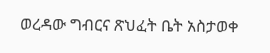ወረዳው ግብርና ጽህፈት ቤት አስታወቀ